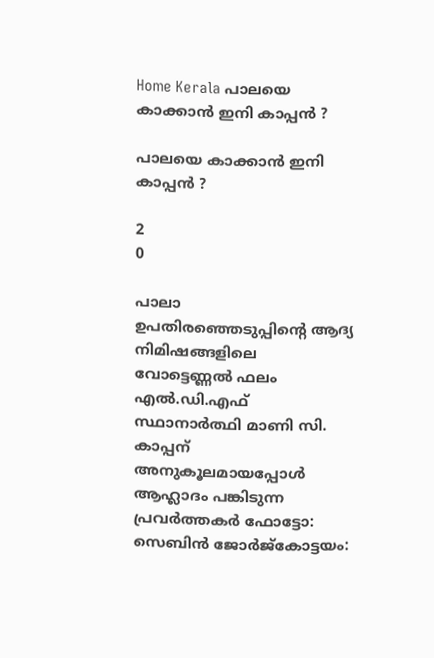Home Kerala പാലയെ കാക്കാന്‍ ഇനി കാപ്പന്‍ ?

പാലയെ കാക്കാന്‍ ഇനി കാപ്പന്‍ ?

2
0

പാലാ ഉപതിരഞ്ഞെടുപ്പിന്റെ ആദ്യ നിമിഷങ്ങളിലെ വോട്ടെണ്ണല്‍ ഫലം എല്‍.ഡി.എഫ് സ്ഥാനാര്‍ത്ഥി മാണി സി. കാപ്പന് അനുകൂലമായപ്പോള്‍ ആഹ്ലാദം പങ്കിടുന്ന പ്രവര്‍ത്തകര്‍ ഫോട്ടോ: സെബിന്‍ ജോര്‍ജ്‌കോട്ടയം: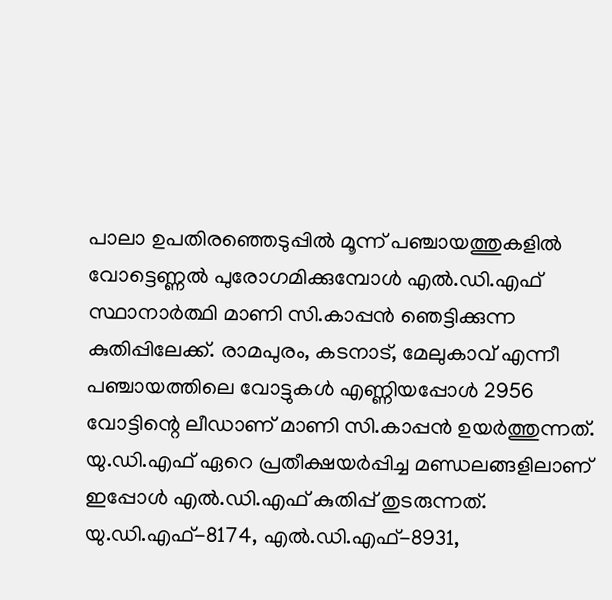പാലാ ഉപതിരഞ്ഞെടുപ്പില്‍ മൂന്ന് പഞ്ചായത്തുകളില്‍ വോട്ടെണ്ണല്‍ പുരോഗമിക്കുമ്പോള്‍ എല്‍.ഡി.എഫ് സ്ഥാനാര്‍ത്ഥി മാണി സി.കാപ്പന്‍ ഞെട്ടിക്കുന്ന കുതിപ്പിലേക്ക്. രാമപുരം, കടനാട്, മേലുകാവ് എന്നീ പഞ്ചായത്തിലെ വോട്ടുകള്‍ എണ്ണിയപ്പോള്‍ 2956 വോട്ടിന്റെ ലീഡാണ് മാണി സി.കാപ്പന്‍ ഉയര്‍ത്തുന്നത്. യു.ഡി.എഫ് ഏറെ പ്രതീക്ഷയര്‍പ്പിച്ച മണ്ഡലങ്ങളിലാണ് ഇപ്പോള്‍ എല്‍.ഡി.എഫ് കുതിപ്പ് തുടരുന്നത്. യു.ഡി.എഫ്-8174, എല്‍.ഡി.എഫ്-8931,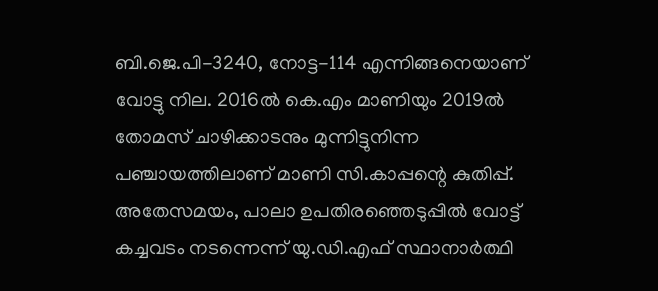ബി.ജെ.പി-3240, നോട്ട-114 എന്നിങ്ങനെയാണ് വോട്ടു നില. 2016ല്‍ കെ.എം മാണിയും 2019ല്‍ തോമസ് ചാഴിക്കാടനും മുന്നിട്ടുനിന്ന പഞ്ചായത്തിലാണ് മാണി സി.കാപ്പന്റെ കുതിപ്പ്.
അതേസമയം, പാലാ ഉപതിരഞ്ഞെടുപ്പില്‍ വോട്ട് കച്ചവടം നടന്നെന്ന് യു.ഡി.എഫ് സ്ഥാനാര്‍ത്ഥി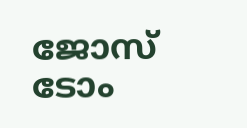ജോസ് ടോം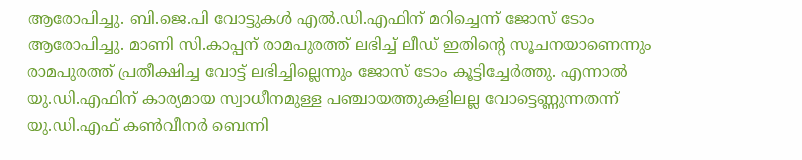ആരോപിച്ചു. ബി.ജെ.പി വോട്ടുകള്‍ എല്‍.ഡി.എഫിന് മറിച്ചെന്ന് ജോസ് ടോം ആരോപിച്ചു. മാണി സി.കാപ്പന് രാമപുരത്ത് ലഭിച്ച് ലീഡ് ഇതിന്റെ സൂചനയാണെന്നും രാമപുരത്ത് പ്രതീക്ഷിച്ച വോട്ട് ലഭിച്ചില്ലെന്നും ജോസ് ടോം കൂട്ടിച്ചേര്‍ത്തു. എന്നാല്‍ യു.ഡി.എഫിന് കാര്യമായ സ്വാധീനമുള്ള പഞ്ചായത്തുകളിലല്ല വോട്ടെണ്ണുന്നതന്ന് യു.ഡി.എഫ് കണ്‍വീനര്‍ ബെന്നി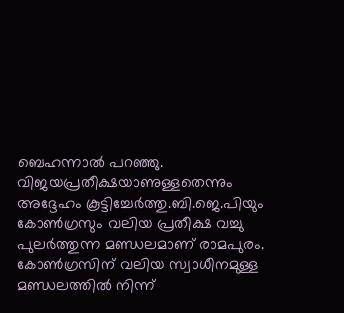ബെഹന്നാല്‍ പറഞ്ഞു. വിജയപ്രതീക്ഷയാണുള്ളതെന്നും അദ്ദേഹം കൂട്ടിച്ചേര്‍ത്തു.ബി.ജെ.പിയും കോണ്‍ഗ്രസും വലിയ പ്രതീക്ഷ വച്ചു പുലര്‍ത്തുന്ന മണ്ഡലമാണ് രാമപുരം. കോണ്‍ഗ്രസിന് വലിയ സ്വാധീനമുള്ള മണ്ഡലത്തില്‍ നിന്ന്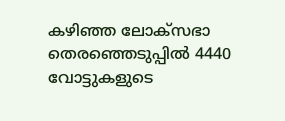കഴിഞ്ഞ ലോക്‌സഭാ തെരഞ്ഞെടുപ്പില്‍ 4440 വോട്ടുകളുടെ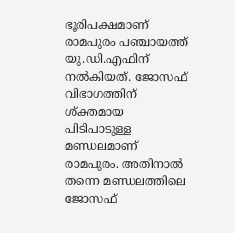ഭൂരിപക്ഷമാണ് രാമപുരം പഞ്ചായത്ത് യു.ഡി.എഫിന് നല്‍കിയത്. ജോസഫ് വിഭാഗത്തിന് ശ്ക്തമായ പിടിപാടുള്ള മണ്ഡലമാണ് രാമപുരം. അതിനാല്‍ തന്നെ മണ്ഡലത്തിലെ ജോസഫ്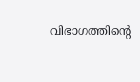വിഭാഗത്തിന്റെ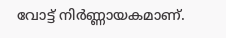വോട്ട് നിര്‍ണ്ണായകമാണ്.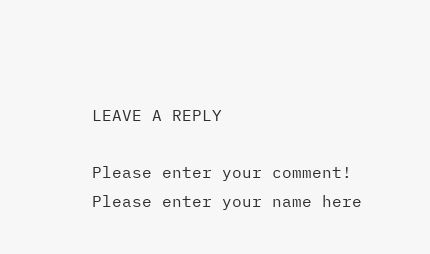LEAVE A REPLY

Please enter your comment!
Please enter your name here